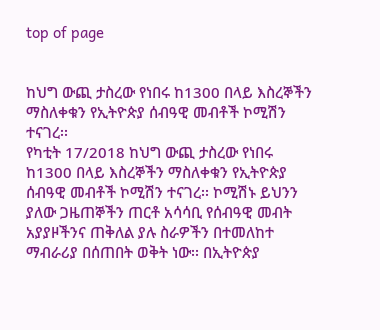top of page


ከህግ ውጪ ታስረው የነበሩ ከ1300 በላይ እስረኞችን ማስለቀቁን የኢትዮጵያ ሰብዓዊ መብቶች ኮሚሽን ተናገረ፡፡
የካቲት 17/2018 ከህግ ውጪ ታስረው የነበሩ ከ1300 በላይ እስረኞችን ማስለቀቁን የኢትዮጵያ ሰብዓዊ መብቶች ኮሚሽን ተናገረ፡፡ ኮሚሽኑ ይህንን ያለው ጋዜጠኞችን ጠርቶ አሳሳቢ የሰብዓዊ መብት አያያዞችንና ጠቅለል ያሉ ስራዎችን በተመለከተ ማብራሪያ በሰጠበት ወቅት ነው፡፡ በኢትዮጵያ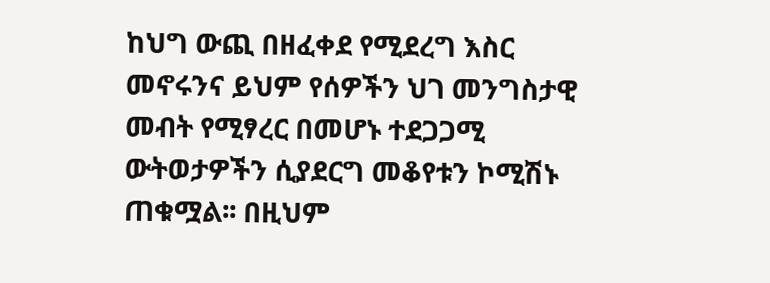ከህግ ውጪ በዘፈቀደ የሚደረግ እስር መኖሩንና ይህም የሰዎችን ህገ መንግስታዊ መብት የሚፃረር በመሆኑ ተደጋጋሚ ውትወታዎችን ሲያደርግ መቆየቱን ኮሚሽኑ ጠቁሟል፡፡ በዚህም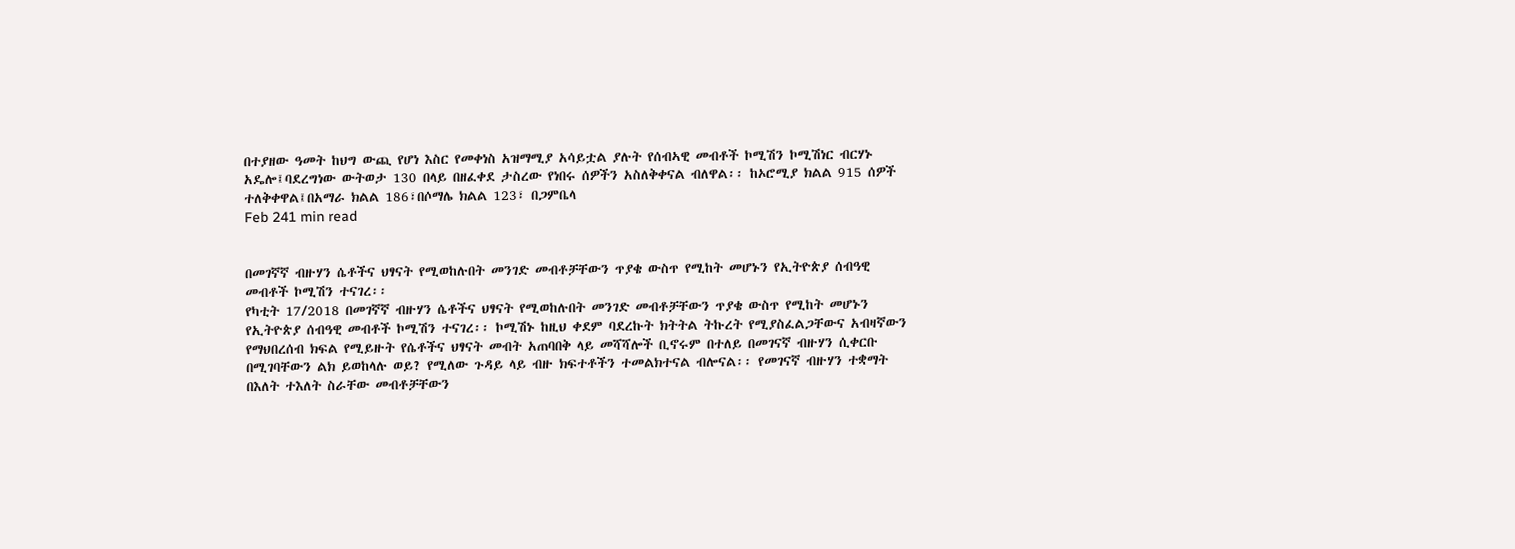በተያዘው ዓመት ከህግ ውጪ የሆነ እስር የመቀነስ አዝማሚያ አሳይቷል ያሉት የሰብኣዊ መብቶች ኮሚሽን ኮሚሽነር ብርሃኑ አዴሎ፤ባደረግነው ውትወታ 130 በላይ በዘፈቀደ ታስረው የነበሩ ሰዎችን አስለቅቀናል ብለዋል፡፡ ከኦሮሚያ ክልል 915 ሰዎች ተለቅቀዋል፤በአማራ ክልል 186፣በሶማሌ ክልል 123፣ በጋምቤላ
Feb 241 min read


በመገኛኛ ብዙሃን ሴቶችና ህፃናት የሚወከሉበት መንገድ መብቶቻቸውን ጥያቄ ውስጥ የሚከት መሆኑን የኢትዮጵያ ሰብዓዊ መብቶች ኮሚሽን ተናገረ፡፡
የካቲት 17/2018 በመገኛኛ ብዙሃን ሴቶችና ህፃናት የሚወከሉበት መንገድ መብቶቻቸውን ጥያቄ ውስጥ የሚከት መሆኑን የኢትዮጵያ ሰብዓዊ መብቶች ኮሚሽን ተናገረ፡፡ ኮሚሽኑ ከዚህ ቀደም ባደረኩት ክትትል ትኩረት የሚያስፈልጋቸውና አብዛኛውን የማህበረሰብ ክፍል የሚይዙት የሴቶችና ህፃናት መብት አጠባበቅ ላይ መሻሻሎች ቢኖሩም በተለይ በመገናኛ ብዙሃን ሲቀርቡ በሚገባቸውን ልክ ይወከላሉ ወይ? የሚለው ጉዳይ ላይ ብዙ ክፍተቶችን ተመልክተናል ብሎናል፡፡ የመገናኛ ብዙሃን ተቋማት በእለት ተእለት ስራቸው መብቶቻቸውን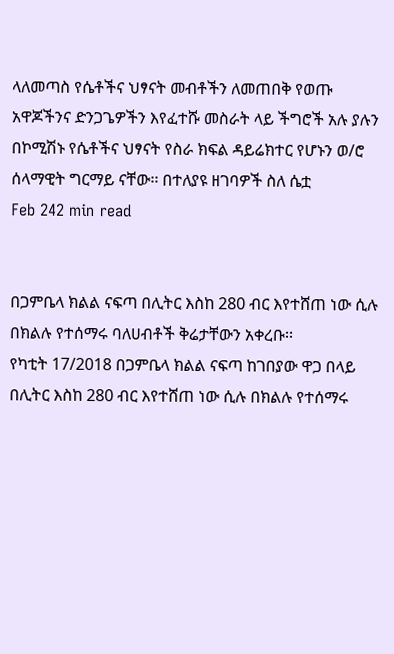ላለመጣስ የሴቶችና ህፃናት መብቶችን ለመጠበቅ የወጡ አዋጆችንና ድንጋጌዎችን እየፈተሹ መስራት ላይ ችግሮች አሉ ያሉን በኮሚሽኑ የሴቶችና ህፃናት የስራ ክፍል ዳይሬክተር የሆኑን ወ/ሮ ሰላማዊት ግርማይ ናቸው፡፡ በተለያዩ ዘገባዎች ስለ ሴቷ
Feb 242 min read


በጋምቤላ ክልል ናፍጣ በሊትር እስከ 280 ብር እየተሸጠ ነው ሲሉ በክልሉ የተሰማሩ ባለሀብቶች ቅሬታቸውን አቀረቡ፡፡
የካቲት 17/2018 በጋምቤላ ክልል ናፍጣ ከገበያው ዋጋ በላይ በሊትር እስከ 280 ብር እየተሸጠ ነው ሲሉ በክልሉ የተሰማሩ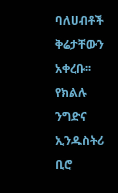ባለሀብቶች ቅሬታቸውን አቀረቡ፡፡ የክልሉ ንግድና ኢንዱስትሪ ቢሮ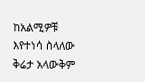ከአልሚዎቹ እየተነሳ ስላለው ቅሬታ አላውቅም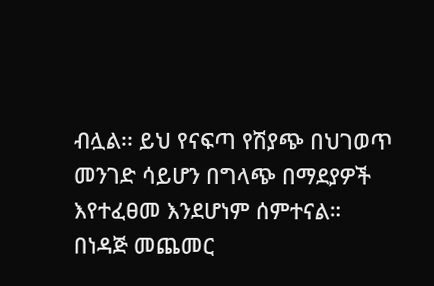ብሏል፡፡ ይህ የናፍጣ የሽያጭ በህገወጥ መንገድ ሳይሆን በግላጭ በማደያዎች እየተፈፀመ እንደሆነም ሰምተናል። በነዳጅ መጨመር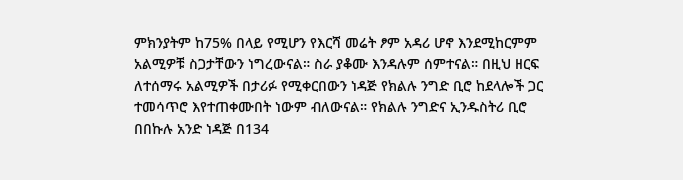ምክንያትም ከ75% በላይ የሚሆን የእርሻ መሬት ፆም አዳሪ ሆኖ እንደሚከርምም አልሚዎቹ ስጋታቸውን ነግረውናል። ስራ ያቆሙ እንዳሉም ሰምተናል። በዚህ ዘርፍ ለተሰማሩ አልሚዎች በታሪፉ የሚቀርበውን ነዳጅ የክልሉ ንግድ ቢሮ ከደላሎች ጋር ተመሳጥሮ እየተጠቀሙበት ነውም ብለውናል። የክልሉ ንግድና ኢንዱስትሪ ቢሮ በበኩሉ አንድ ነዳጅ በ134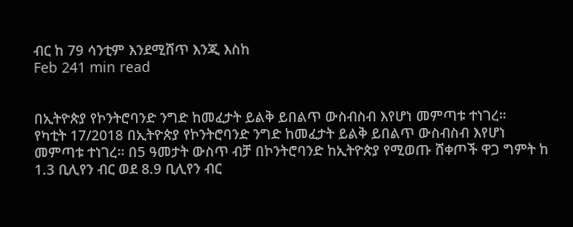ብር ከ 79 ሳንቲም እንደሚሸጥ እንጂ እስከ
Feb 241 min read


በኢትዮጵያ የኮንትሮባንድ ንግድ ከመፈታት ይልቅ ይበልጥ ውስብስብ እየሆነ መምጣቱ ተነገረ።
የካቲት 17/2018 በኢትዮጵያ የኮንትሮባንድ ንግድ ከመፈታት ይልቅ ይበልጥ ውስብስብ እየሆነ መምጣቱ ተነገረ። በ5 ዓመታት ውስጥ ብቻ በኮንትሮባንድ ከኢትዮጵያ የሚወጡ ሸቀጦች ዋጋ ግምት ከ 1.3 ቢሊየን ብር ወደ 8.9 ቢሊየን ብር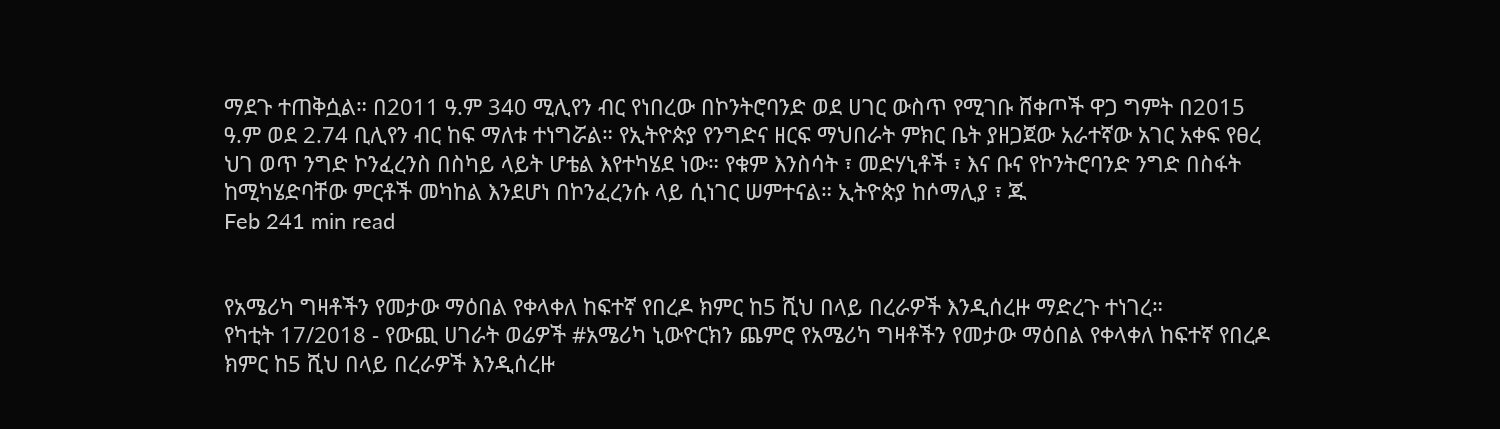ማደጉ ተጠቅሷል። በ2011 ዓ.ም 340 ሚሊየን ብር የነበረው በኮንትሮባንድ ወደ ሀገር ውስጥ የሚገቡ ሸቀጦች ዋጋ ግምት በ2015 ዓ.ም ወደ 2.74 ቢሊየን ብር ከፍ ማለቱ ተነግሯል። የኢትዮጵያ የንግድና ዘርፍ ማህበራት ምክር ቤት ያዘጋጀው አራተኛው አገር አቀፍ የፀረ ህገ ወጥ ንግድ ኮንፈረንስ በስካይ ላይት ሆቴል እየተካሄደ ነው። የቁም እንስሳት ፣ መድሃኒቶች ፣ እና ቡና የኮንትሮባንድ ንግድ በስፋት ከሚካሄድባቸው ምርቶች መካከል እንደሆነ በኮንፈረንሱ ላይ ሲነገር ሠምተናል። ኢትዮጵያ ከሶማሊያ ፣ ጁ
Feb 241 min read


የአሜሪካ ግዛቶችን የመታው ማዕበል የቀላቀለ ከፍተኛ የበረዶ ክምር ከ5 ሺህ በላይ በረራዎች እንዲሰረዙ ማድረጉ ተነገረ።
የካቲት 17/2018 - የውጪ ሀገራት ወሬዎች #አሜሪካ ኒውዮርክን ጨምሮ የአሜሪካ ግዛቶችን የመታው ማዕበል የቀላቀለ ከፍተኛ የበረዶ ክምር ከ5 ሺህ በላይ በረራዎች እንዲሰረዙ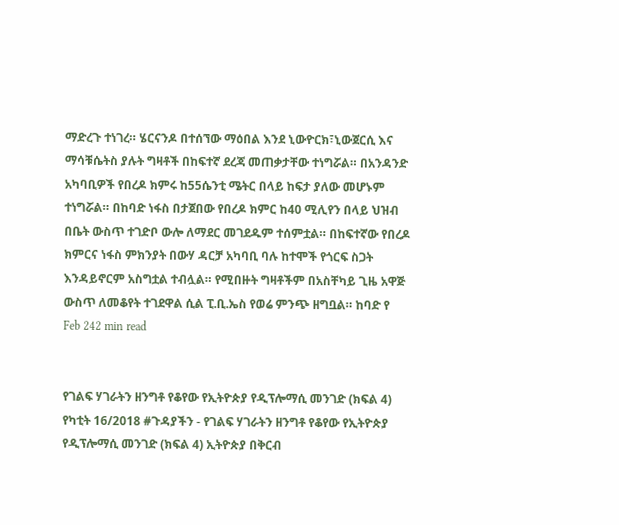ማድረጉ ተነገረ። ሄርናንዶ በተሰኘው ማዕበል እንደ ኒውዮርክ፣ኒውጀርሲ እና ማሳቹሴትስ ያሉት ግዛቶች በከፍተኛ ደረጃ መጠቃታቸው ተነግሯል። በአንዳንድ አካባቢዎች የበረዶ ክምሩ ከ55ሴንቲ ሜትር በላይ ከፍታ ያለው መሆኑም ተነግሯል። በከባድ ነፋስ በታጀበው የበረዶ ክምር ከ40 ሚሊየን በላይ ህዝብ በቤት ውስጥ ተገድቦ ውሎ ለማደር መገደዱም ተሰምቷል። በከፍተኛው የበረዶ ክምርና ነፋስ ምክንያት በውሃ ዳርቻ አካባቢ ባሉ ከተሞች የጎርፍ ስጋት እንዳይኖርም አስግቷል ተብሏል። የሚበዙት ግዛቶችም በአስቸካይ ጊዜ አዋጅ ውስጥ ለመቆየት ተገደዋል ሲል ፒ.ቢ.ኤስ የወሬ ምንጭ ዘግቧል። ከባድ የ
Feb 242 min read


የገልፍ ሃገራትን ዘንግቶ የቆየው የኢትዮጵያ የዲፕሎማሲ መንገድ (ክፍል 4)
የካቲት 16/2018 #ጉዳያችን - የገልፍ ሃገራትን ዘንግቶ የቆየው የኢትዮጵያ የዲፕሎማሲ መንገድ (ክፍል 4) ኢትዮጵያ በቅርብ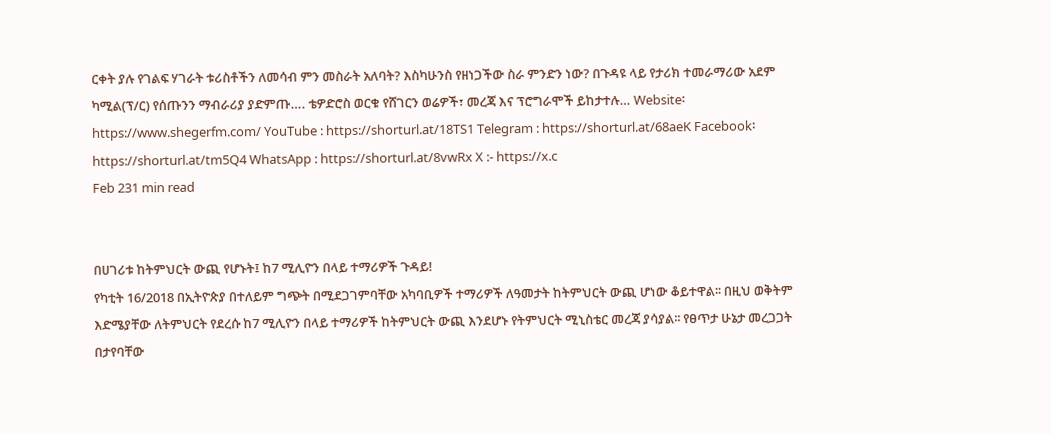ርቀት ያሉ የገልፍ ሃገራት ቱሪስቶችን ለመሳብ ምን መስራት አለባት? እስካሁንስ የዘነጋችው ስራ ምንድን ነው? በጉዳዩ ላይ የታሪክ ተመራማሪው አደም ካሚል(ፕ/ር) የሰጡንን ማብራሪያ ያድምጡ…. ቴዎድሮስ ወርቁ የሸገርን ወሬዎች፣ መረጃ እና ፕሮግራሞች ይከታተሉ… Website፡ https://www.shegerfm.com/ YouTube : https://shorturl.at/18TS1 Telegram : https://shorturl.at/68aeK Facebook፡ https://shorturl.at/tm5Q4 WhatsApp : https://shorturl.at/8vwRx X :- https://x.c
Feb 231 min read


በሀገሪቱ ከትምህርት ውጪ የሆኑት፤ ከ7 ሚሊዮን በላይ ተማሪዎች ጉዳይ!
የካቲት 16/2018 በኢትዮጵያ በተለይም ግጭት በሚደጋገምባቸው አካባቢዎች ተማሪዎች ለዓመታት ከትምህርት ውጪ ሆነው ቆይተዋል፡፡ በዚህ ወቅትም እድሜያቸው ለትምህርት የደረሱ ከ7 ሚሊዮን በላይ ተማሪዎች ከትምህርት ውጪ እንደሆኑ የትምህርት ሚኒስቴር መረጃ ያሳያል፡፡ የፀጥታ ሁኔታ መረጋጋት በታየባቸው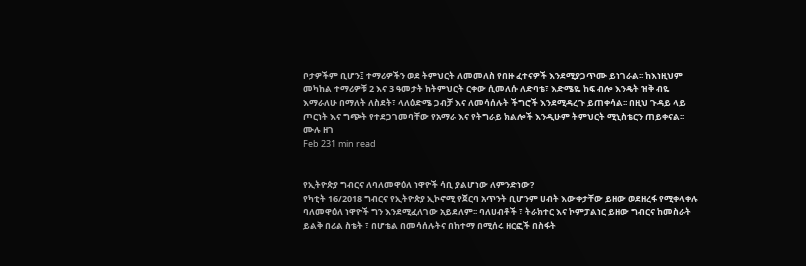ቦታዎችም ቢሆን፤ ተማሪዎችን ወደ ትምህርት ለመመለስ የበዙ ፈተናዎች እንደሚያጋጥሙ ይነገራል፡፡ ከእነዚህም መካከል ተማሪዎቹ 2 እና 3 ዓመታት ከትምህርት ርቀው ሲመለሱ ለድባቴ፣ እድሜዬ ከፍ ብሎ እንዴት ዝቅ ብዬ እማራለሁ በማለት ለስደት፣ ላለዕድሜ ጋብቻ እና ለመሳሰሉት ችግሮች እንደሚዳረጉ ይጠቀሳል፡፡ በዚህ ጉዳይ ላይ ጦርነት እና ግጭት የተደጋገመባቸው የአማራ እና የትግራይ ክልሎች እንዲሁም ትምህርት ሚኒስቴርን ጠይቀናል፡፡ ሙሉ ዘገ
Feb 231 min read


የኢትዮጵያ ግብርና ለባለመዋዕለ ነዋዮች ሳቢ ያልሆነው ለምንድነው?
የካቲት 16/2018 ግብርና የኢትዮጵያ ኢኮኖሚ የጀርባ አጥንት ቢሆንም ሀብት እውቀታቸው ይዘው ወደዘረፋ የሚቀላቀሉ ባለመዋዕለ ነዋዮች ግን እንደሚፈለገው አይደለም፡፡ ባለሀብቶች ፣ ትራክተር እና ኮምፓልነር ይዘው ግብርና ከመስራት ይልቅ በሪል ስቴት ፣ በሆቴል በመሳሰሉትና በከተማ በሚሰሩ ዘርፎች በስፋት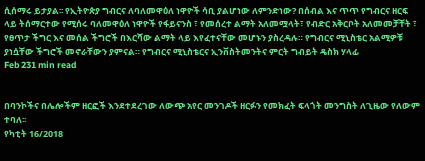ሲሰማሩ ይታያል፡፡ የኢትዮጵያ ግብርና ለባለመዋዕለ ነዋዮች ሳቢ ያልሆነው ለምንድነው? በሰብል እና ጥጥ የግብርና ዘርፍ ላይ ትሰማርተው የሚሰሩ ባለመዋዕለ ነዋዮች የፋይናንስ ፣ የመሰረተ ልማት አለመሟላት፣ የብድር አቅርቦት አለመመቻቸት ፣ የፀጥታ ችግር እና መሰል ችግሮች በእርሻው ልማት ላይ እየፈተናቸው መሆኑን ያስረዳሉ። የግብርና ሚኒስቴር አልሚዎቹ ያነሷቸው ችግሮች መኖራቸውን ያምናል። የግብርና ሚኒስቴርና ኢንቨስትመንትና ምርት ግብይት ዴስክ ሃላፊ
Feb 231 min read


በባንኮችና በሌሎችም ዘርፎች እንደተደረገው ለውጭ አየር መንገዶች ዘርፉን የመክፈት ፍላጎት መንግስት ለጊዜው የለውም ተባለ፡፡
የካቲት 16/2018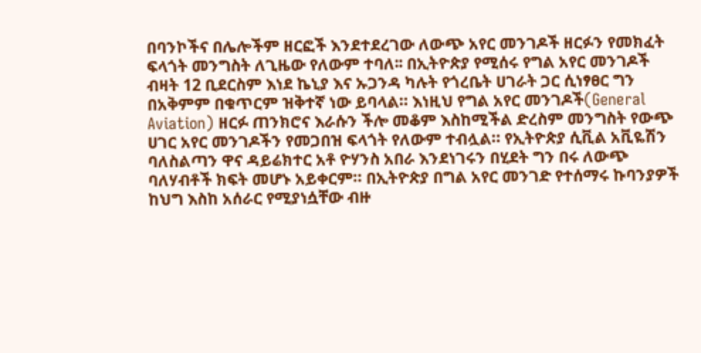በባንኮችና በሌሎችም ዘርፎች እንደተደረገው ለውጭ አየር መንገዶች ዘርፉን የመክፈት ፍላጎት መንግስት ለጊዜው የለውም ተባለ፡፡ በኢትዮጵያ የሚሰሩ የግል አየር መንገዶች ብዛት 12 ቢደርስም እነደ ኬኒያ እና ኡጋንዳ ካሉት የጎረቤት ሀገራት ጋር ሲነፃፀር ግን በአቅምም በቁጥርም ዝቅተኛ ነው ይባላል። እነዚህ የግል አየር መንገዶች(General Aviation) ዘርፉ ጠንክሮና እራሱን ችሎ መቆም እስከሚችል ድረስም መንግስት የውጭ ሀገር አየር መንገዶችን የመጋበዝ ፍላጎት የለውም ተብሏል። የኢትዮጵያ ሲቪል አቪዬሽን ባለስልጣን ዋና ዳይሬክተር አቶ ዮሃንስ አበራ እንደነገሩን በሂደት ግን በሩ ለውጭ ባለሃብቶች ክፍት መሆኑ አይቀርም። በኢትዮጵያ በግል አየር መንገድ የተሰማሩ ኩባንያዎች ከህግ እስከ አሰራር የሚያነሷቸው ብዙ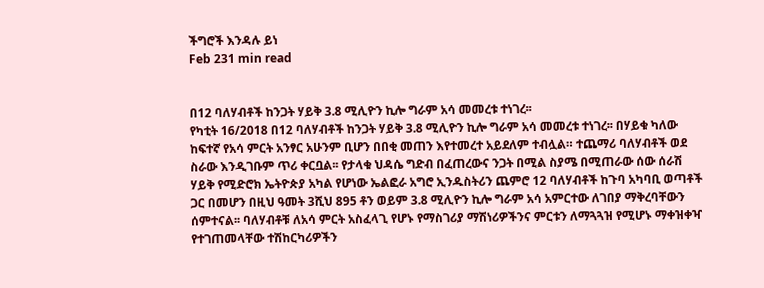ችግሮች እንዳሉ ይነ
Feb 231 min read


በ12 ባለሃብቶች ከንጋት ሃይቅ 3.8 ሚሊዮን ኪሎ ግራም አሳ መመረቱ ተነገረ፡፡
የካቲት 16/2018 በ12 ባለሃብቶች ከንጋት ሃይቅ 3.8 ሚሊዮን ኪሎ ግራም አሳ መመረቱ ተነገረ፡፡ በሃይቁ ካለው ከፍተኛ የአሳ ምርት አንፃር አሁንም ቢሆን በበቂ መጠን እየተመረተ አይደለም ተብሏል። ተጨማሪ ባለሃብቶች ወደ ስራው እንዲገቡም ጥሪ ቀርቧል፡፡ የታላቁ ህዳሴ ግድብ በፈጠረውና ንጋት በሚል ስያሜ በሚጠራው ሰው ሰራሽ ሃይቅ የሚድሮክ ኤትዮጵያ አካል የሆነው ኤልፎራ አግሮ ኢንዱስትሪን ጨምሮ 12 ባለሃብቶች ከጉባ አካባቢ ወጣቶች ጋር በመሆን በዚህ ዓመት 3ሺህ 895 ቶን ወይም 3.8 ሚሊዮን ኪሎ ግራም አሳ አምርተው ለገበያ ማቅረባቸውን ሰምተናል፡፡ ባለሃብቶቹ ለአሳ ምርት አስፈላጊ የሆኑ የማስገሪያ ማሽነሪዎችንና ምርቱን ለማጓጓዝ የሚሆኑ ማቀዝቀዣ የተገጠመላቸው ተሽከርካሪዎችን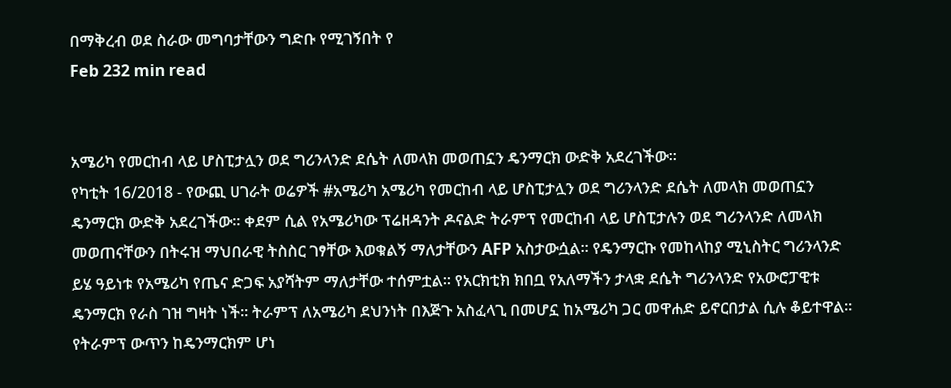በማቅረብ ወደ ስራው መግባታቸውን ግድቡ የሚገኝበት የ
Feb 232 min read


አሜሪካ የመርከብ ላይ ሆስፒታሏን ወደ ግሪንላንድ ደሴት ለመላክ መወጠኗን ዴንማርክ ውድቅ አደረገችው፡፡
የካቲት 16/2018 - የውጪ ሀገራት ወሬዎች #አሜሪካ አሜሪካ የመርከብ ላይ ሆስፒታሏን ወደ ግሪንላንድ ደሴት ለመላክ መወጠኗን ዴንማርክ ውድቅ አደረገችው፡፡ ቀደም ሲል የአሜሪካው ፕሬዘዳንት ዶናልድ ትራምፕ የመርከብ ላይ ሆስፒታሉን ወደ ግሪንላንድ ለመላክ መወጠናቸውን በትሩዝ ማህበራዊ ትስስር ገፃቸው እወቁልኝ ማለታቸውን AFP አስታውሷል፡፡ የዴንማርኩ የመከላከያ ሚኒስትር ግሪንላንድ ይሄ ዓይነቱ የአሜሪካ የጤና ድጋፍ አያሻትም ማለታቸው ተሰምቷል፡፡ የአርክቲክ ክበቧ የአለማችን ታላቋ ደሴት ግሪንላንድ የአውሮፓዊቱ ዴንማርክ የራስ ገዝ ግዛት ነች፡፡ ትራምፕ ለአሜሪካ ደህንነት በእጅጉ አስፈላጊ በመሆኗ ከአሜሪካ ጋር መዋሐድ ይኖርበታል ሲሉ ቆይተዋል፡፡ የትራምፕ ውጥን ከዴንማርክም ሆነ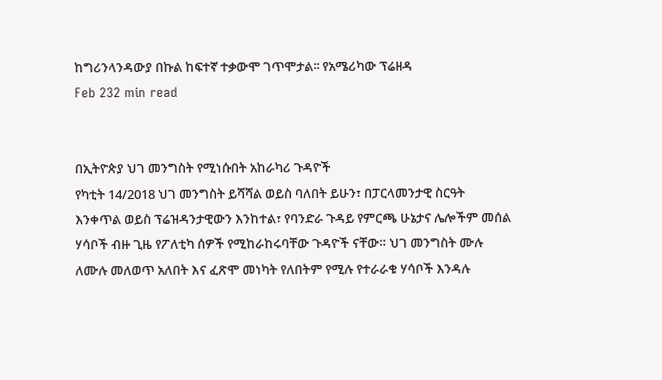ከግሪንላንዳውያ በኩል ከፍተኛ ተቃውሞ ገጥሞታል፡፡ የአሜሪካው ፕሬዘዳ
Feb 232 min read


በኢትዮጵያ ህገ መንግስት የሚነሱበት አከራካሪ ጉዳዮች
የካቲት 14/2018 ህገ መንግስት ይሻሻል ወይስ ባለበት ይሁን፣ በፓርላመንታዊ ስርዓት እንቀጥል ወይስ ፕሬዝዳንታዊውን እንከተል፣ የባንድራ ጉዳይ የምርጫ ሁኔታና ሌሎችም መሰል ሃሳቦች ብዙ ጊዜ የፖለቲካ ሰዎች የሚከራከሩባቸው ጉዳዮች ናቸው። ህገ መንግስት ሙሉ ለሙሉ መለወጥ አለበት እና ፈጽሞ መነካት የለበትም የሚሉ የተራራቁ ሃሳቦች እንዳሉ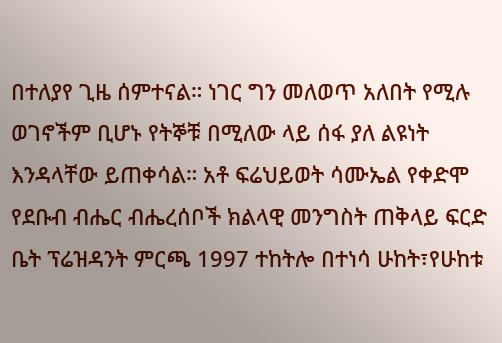በተለያየ ጊዜ ሰምተናል። ነገር ግን መለወጥ አለበት የሚሉ ወገኖችም ቢሆኑ የትኞቹ በሚለው ላይ ሰፋ ያለ ልዩነት እንዳላቸው ይጠቀሳል። አቶ ፍሬህይወት ሳሙኤል የቀድሞ የደቡብ ብሔር ብሔረሰቦች ክልላዊ መንግስት ጠቅላይ ፍርድ ቤት ፕሬዝዳንት ምርጫ 1997 ተከትሎ በተነሳ ሁከት፣የሁከቱ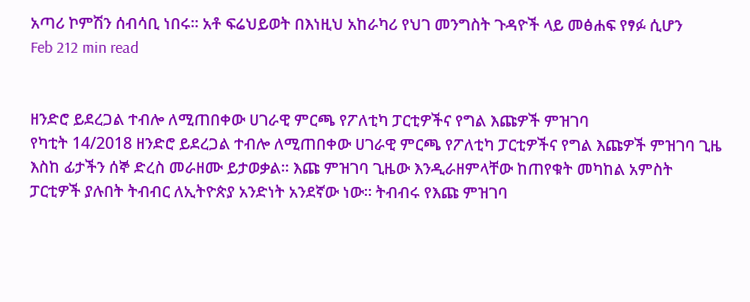አጣሪ ኮምሽን ሰብሳቢ ነበሩ። አቶ ፍሬህይወት በእነዚህ አከራካሪ የህገ መንግስት ጉዳዮች ላይ መፅሐፍ የፃፉ ሲሆን
Feb 212 min read


ዘንድሮ ይደረጋል ተብሎ ለሚጠበቀው ሀገራዊ ምርጫ የፖለቲካ ፓርቲዎችና የግል እጩዎች ምዝገባ
የካቲት 14/2018 ዘንድሮ ይደረጋል ተብሎ ለሚጠበቀው ሀገራዊ ምርጫ የፖለቲካ ፓርቲዎችና የግል እጩዎች ምዝገባ ጊዜ እስከ ፊታችን ሰኞ ድረስ መራዘሙ ይታወቃል፡፡ እጩ ምዝገባ ጊዜው እንዲራዘምላቸው ከጠየቁት መካከል አምስት ፓርቲዎች ያሉበት ትብብር ለኢትዮጵያ አንድነት አንደኛው ነው፡፡ ትብብሩ የእጩ ምዝገባ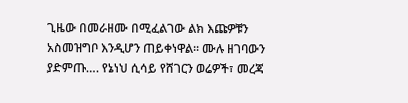ጊዜው በመራዘሙ በሚፈልገው ልክ እጩዎቹን አስመዝግቦ እንዲሆን ጠይቀነዋል፡፡ ሙሉ ዘገባውን ያድምጡ…. የኔነህ ሲሳይ የሸገርን ወሬዎች፣ መረጃ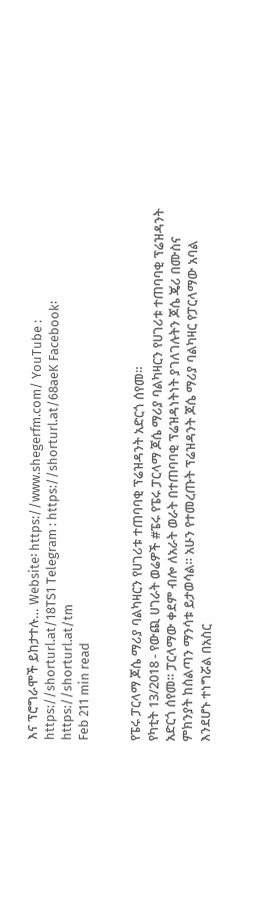እና ፕሮግራሞች ይከታተሉ… Website፡ https://www.shegerfm.com/ YouTube : https://shorturl.at/18TS1 Telegram : https://shorturl.at/68aeK Facebook፡ https://shorturl.at/tm
Feb 211 min read


የፔሩ ፓርላማ ጆሴ ማሪያ ባልካዛርን የሀገሪቱ ተጠባባቂ ፕሬዝዳንት አድርጎ ሰየመ።
የካቲት 13/2018 - የውጪ ሀገራት ወሬዎች #ፔሩ የፔሩ ፓርላማ ጆሴ ማሪያ ባልካዛርን የሀገሪቱ ተጠባባቂ ፕሬዝዳንት አድርጎ ሰየመ። ፓርላማው ቀደም ብሎ ለአራት ወራት በተጠባባቂ ፕሬዝዳነትነት ያገለገሉትን ጆሴ ጄሪ በሙስና ምክንያት ከስልጣን ማንሳቱ ይታወሳል። አሁን የተመረጡት ፕሬዝዳንት ጆሴ ማሪያ ባልካዛር የፓርላማው አባል እንደሆኑ ተነግሯል በአስር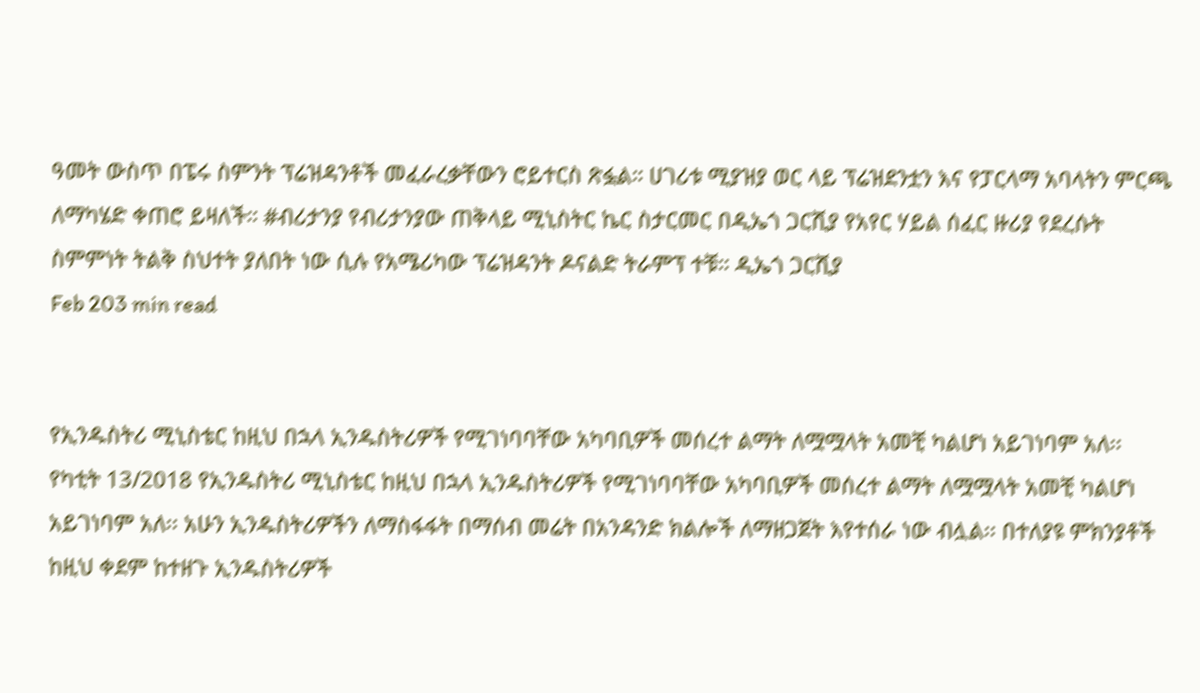ዓመት ውስጥ በፔሩ ስምንት ፕሬዝዳንቶች መፈራረቃቸውን ሮይተርስ ጽፏል። ሀገሪቱ ሚያዝያ ወር ላይ ፕሬዝደንቷን እና የፓርላማ አባላትን ምርጫ ለማካሄድ ቀጠሮ ይዛለች። #ብሪታንያ የብሪታንያው ጠቅላይ ሚኒስትር ኬር ስታርመር በዲኤጎ ጋርሺያ የአየር ሃይል ሰፈር ዙሪያ የደረሱት ስምምነት ትልቅ ስህተት ያለበት ነው ሲሉ የአሜሪካው ፕሬዝዳንት ዶናልድ ትራምፕ ተቹ። ዲኤጎ ጋርሺያ
Feb 203 min read


የኢንዱስትሪ ሚኒስቴር ከዚህ በኋላ ኢንዱስትሪዎች የሚገነባባቸው አካባቢዎች መሰረተ ልማት ለሟሟላት አመቺ ካልሆነ አይገነባም አለ፡፡
የካቲት 13/2018 የኢንዱስትሪ ሚኒስቴር ከዚህ በኋላ ኢንዱስትሪዎች የሚገነባባቸው አካባቢዎች መሰረተ ልማት ለሟሟላት አመቺ ካልሆነ አይገነባም አለ፡፡ አሁን ኢንዱስትሪዎችን ለማስፋፋት በማሰብ መሬት በአንዳንድ ክልሎች ለማዘጋጀት እየተሰራ ነው ብሏል፡፡ በተለያዩ ምክንያቶች ከዚህ ቀደም ከተዘጉ ኢንዱስትሪዎች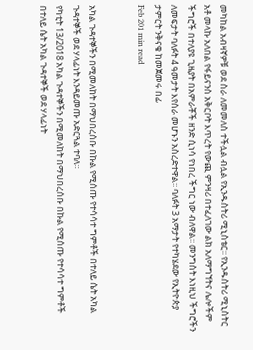መካከል አብዛኛዎቹ ወደ ስራ ለመመለስ ተችሏል ብሏል የኢንዱስትሪ ሚኒስቴር፡፡ የኢንዱስትሪ ሚኒስትር አቶ መላኩ አለበል የፋይናንስ አቅርቦት እጥረት የውጪ ምንዛሪ በተፈለገው ልክ አለማግኘትና ሌሎችም ችግሮች በተለያዩ ጊዜያት በአምራቾች ዘንድ ሲነሳ የነበረ ችግር ነው ብለዋል፡፡ መንግስት እነዚህ ችግሮችን ለመፍታት ባለፉት 4 ዓመታት እየሰራ መሆኑን አስረድተዋል፡፡ ባለፉት 3 አማታት የተካሄደው የኢትዮጵያ ታምርት ንቅናቄ ከመጀመሩ በፊ
Feb 201 min read


አካል ጉዳተኞችን በሚመለከት በማህበረሰቡ በኩል የሚሰጡ የተሳሳተ ግምቶች በተለይ ሴት አካል ጉዳተኞች ወደ ሃላፊነት እንዳይመጡ አድርጓል ተባለ።
የካቲት 13/2018 አካል ጉዳተኞችን በሚመለከት በማህበረሰቡ በኩል የሚሰጡ የተሳሳተ ግምቶች በተለይ ሴት አካል ጉዳተኞች ወደ ሃላፊነት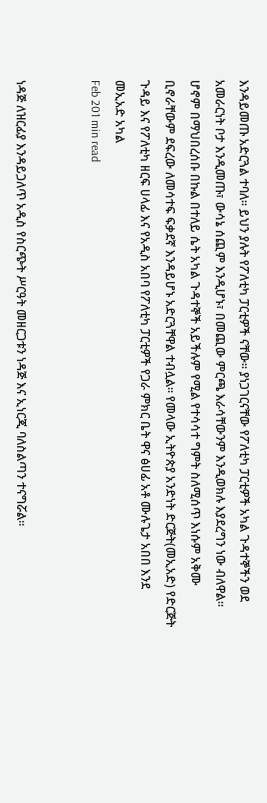እንዳይመጡ አድርጓል ተባለ። ይህን ያሉት የፖለቲካ ፓርቲዎች ናቸው። ያነጋገርናቸው የፖለቲካ ፓርቲዎች አካል ጉዳተኞችን ወደ አመራርነት ቦታ እንዲመጡ፣ ውሳኔ ሰጪም እንዲሆኑ፣ በመጪው ምርጫ እራሳቸውንም እንዲወክሉ እያደረግን ነው ብለዋል። ሆኖም በማህበረሰቡ በኩል በተለይ ሴት አካል ጉዳተኞች አይችሉም የሚል የተሳሳተ ግምት ስለሚሰጥ እነሱም አቅሙ ቢኖራቸውም ደፍረው ለመሳተፍ ፍቃደኛ እንዳይሆኑ አድርጓቸዋል ተብሏል። የመላው ኢትዮጵያ አንድነት ድርጅት(መኢአድ) የድርጅት ጉዳይ እና የፖለቲካ ዘርፍ ሀላፊ እና የአዲስ አበባ የፖለቲካ ፓርቲዎች የጋራ ምክር ቤት ዋና ፅሀፊ አቶ ሙሉጌታ አበበ እንደ መኢአድ አካል
Feb 201 min read


ነዳጅ ለዝርፊያ እንዳይጋለጥ አዲስ የስርጭት ሥርዓት መዘርጋቱን ነዳጅ እና ኢነርጂ ባለስልጣን ተናግሯል፡፡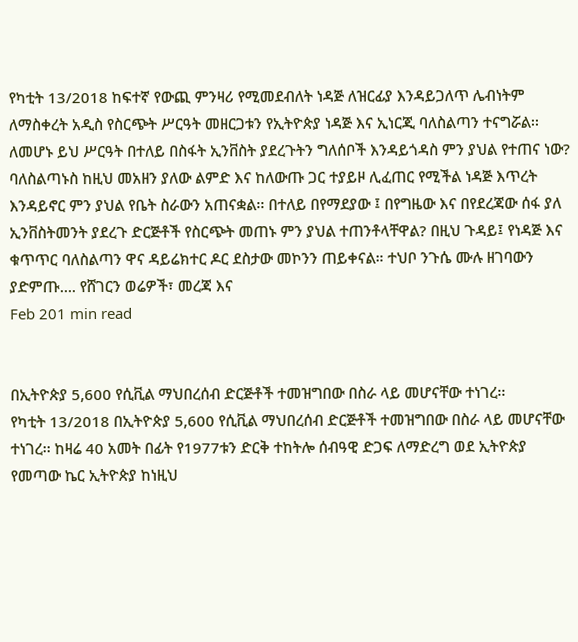የካቲት 13/2018 ከፍተኛ የውጪ ምንዛሪ የሚመደብለት ነዳጅ ለዝርፊያ እንዳይጋለጥ ሌብነትም ለማስቀረት አዲስ የስርጭት ሥርዓት መዘርጋቱን የኢትዮጵያ ነዳጅ እና ኢነርጂ ባለስልጣን ተናግሯል፡፡ ለመሆኑ ይህ ሥርዓት በተለይ በስፋት ኢንቨስት ያደረጉትን ግለሰቦች እንዳይጎዳስ ምን ያህል የተጠና ነው? ባለስልጣኑስ ከዚህ መአዘን ያለው ልምድ እና ከለውጡ ጋር ተያይዞ ሊፈጠር የሚችል ነዳጅ እጥረት እንዳይኖር ምን ያህል የቤት ስራውን አጠናቋል፡፡ በተለይ በየማደያው ፤ በየግዜው እና በየደረጃው ሰፋ ያለ ኢንቨስትመንት ያደረጉ ድርጅቶች የስርጭት መጠኑ ምን ያህል ተጠንቶላቸዋል? በዚህ ጉዳይ፤ የነዳጅ እና ቁጥጥር ባለስልጣን ዋና ዳይሬክተር ዶር ደስታው መኮንን ጠይቀናል። ተህቦ ንጉሴ ሙሉ ዘገባውን ያድምጡ…. የሸገርን ወሬዎች፣ መረጃ እና
Feb 201 min read


በኢትዮጵያ 5,600 የሲቪል ማህበረሰብ ድርጅቶች ተመዝግበው በስራ ላይ መሆናቸው ተነገረ፡፡
የካቲት 13/2018 በኢትዮጵያ 5,600 የሲቪል ማህበረሰብ ድርጅቶች ተመዝግበው በስራ ላይ መሆናቸው ተነገረ፡፡ ከዛሬ 40 አመት በፊት የ1977ቱን ድርቅ ተከትሎ ሰብዓዊ ድጋፍ ለማድረግ ወደ ኢትዮጵያ የመጣው ኬር ኢትዮጵያ ከነዚህ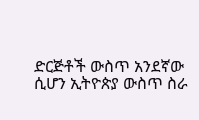ድርጅቶች ውስጥ አንደኛው ሲሆን ኢትዮጵያ ውስጥ ስራ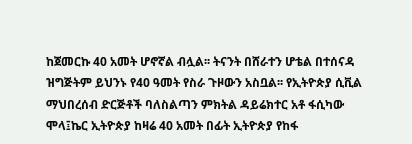ከጀመርኩ 40 አመት ሆኖኛል ብሏል፡፡ ትናንት በሸራተን ሆቴል በተሰናዳ ዝግጅትም ይህንኑ የ40 ዓመት የስራ ጉዞውን አስቧል፡፡ የኢትዮጵያ ሲቪል ማህበረሰብ ድርጅቶች ባለስልጣን ምክትል ዳይሬክተር አቶ ፋሲካው ሞላ፤ኬር ኢትዮጵያ ከዛሬ 40 አመት በፊት ኢትዮጵያ የከፋ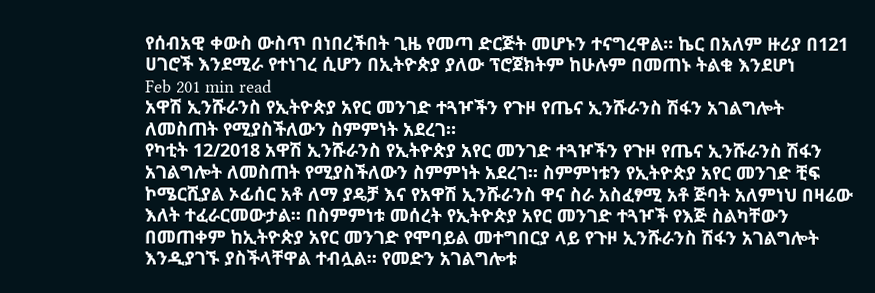የሰብአዊ ቀውስ ውስጥ በነበረችበት ጊዜ የመጣ ድርጅት መሆኑን ተናግረዋል። ኬር በአለም ዙሪያ በ121 ሀገሮች እንደሚራ የተነገረ ሲሆን በኢትዮጵያ ያለው ፕሮጀክትም ከሁሉም በመጠኑ ትልቁ እንደሆነ
Feb 201 min read
አዋሽ ኢንሹራንስ የኢትዮጵያ አየር መንገድ ተጓዦችን የጉዞ የጤና ኢንሹራንስ ሽፋን አገልግሎት ለመስጠት የሚያስችለውን ስምምነት አደረገ።
የካቲት 12/2018 አዋሽ ኢንሹራንስ የኢትዮጵያ አየር መንገድ ተጓዦችን የጉዞ የጤና ኢንሹራንስ ሽፋን አገልግሎት ለመስጠት የሚያስችለውን ስምምነት አደረገ። ስምምነቱን የኢትዮጵያ አየር መንገድ ቺፍ ኮሜርሺያል ኦፊሰር አቶ ለማ ያዴቻ እና የአዋሽ ኢንሹራንስ ዋና ስራ አስፈፃሚ አቶ ጅባት አለምነህ በዛሬው እለት ተፈራርመውታል። በስምምነቱ መሰረት የኢትዮጵያ አየር መንገድ ተጓዦች የእጅ ስልካቸውን በመጠቀም ከኢትዮጵያ አየር መንገድ የሞባይል መተግበርያ ላይ የጉዞ ኢንሹራንስ ሽፋን አገልግሎት እንዲያገኙ ያስችላቸዋል ተብሏል። የመድን አገልግሎቱ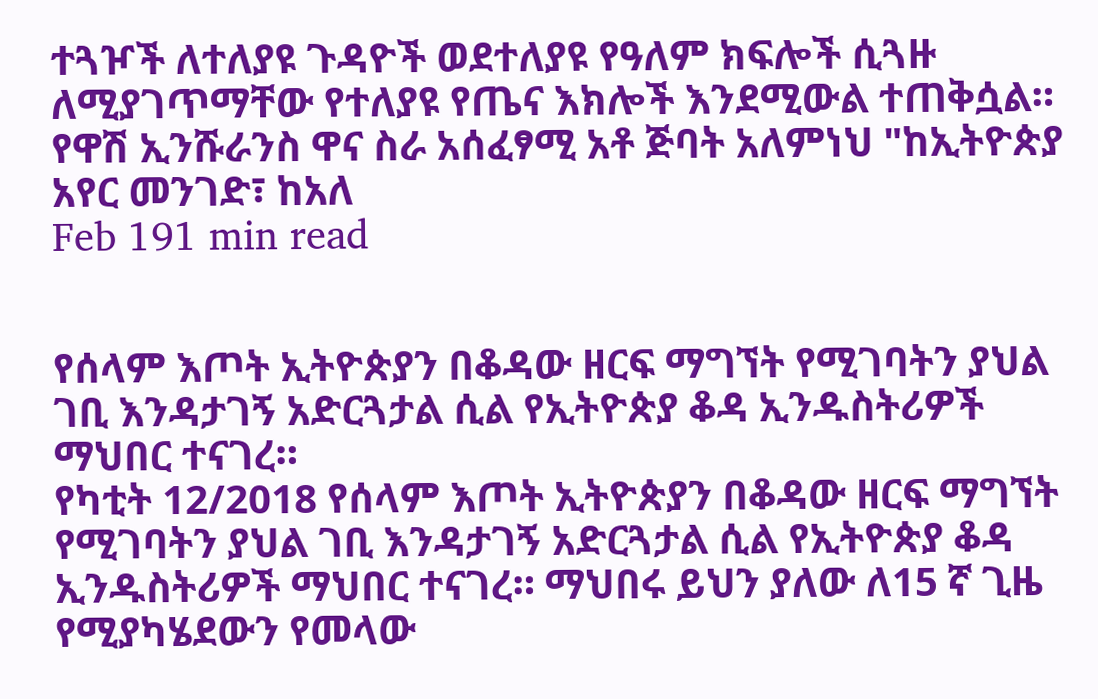ተጓዦች ለተለያዩ ጉዳዮች ወደተለያዩ የዓለም ክፍሎች ሲጓዙ ለሚያገጥማቸው የተለያዩ የጤና እክሎች እንደሚውል ተጠቅሷል። የዋሽ ኢንሹራንስ ዋና ስራ አሰፈፃሚ አቶ ጅባት አለምነህ "ከኢትዮጵያ አየር መንገድ፣ ከአለ
Feb 191 min read


የሰላም እጦት ኢትዮጵያን በቆዳው ዘርፍ ማግኘት የሚገባትን ያህል ገቢ እንዳታገኝ አድርጓታል ሲል የኢትዮጵያ ቆዳ ኢንዱስትሪዎች ማህበር ተናገረ።
የካቲት 12/2018 የሰላም እጦት ኢትዮጵያን በቆዳው ዘርፍ ማግኘት የሚገባትን ያህል ገቢ እንዳታገኝ አድርጓታል ሲል የኢትዮጵያ ቆዳ ኢንዱስትሪዎች ማህበር ተናገረ። ማህበሩ ይህን ያለው ለ15 ኛ ጊዜ የሚያካሄደውን የመላው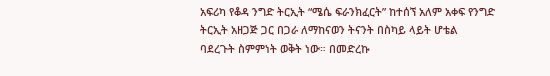አፍሪካ የቆዳ ንግድ ትርኢት “ሜሴ ፍራንክፈርት” ከተሰኘ አለም አቀፍ የንግድ ትርኢት አዘጋጅ ጋር በጋራ ለማከናወን ትናንት በስካይ ላይት ሆቴል ባደረጉት ስምምነት ወቅት ነው። በመድረኩ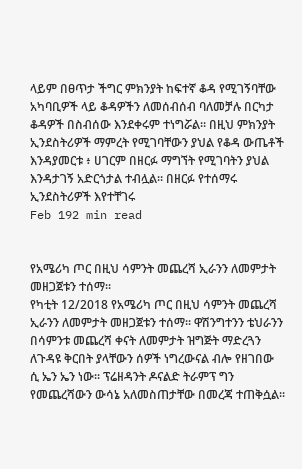ላይም በፀጥታ ችግር ምክንያት ከፍተኛ ቆዳ የሚገኝባቸው አካባቢዎች ላይ ቆዳዎችን ለመሰብሰብ ባለመቻሉ በርካታ ቆዳዎች በስብሰው እንደቀሩም ተነግሯል። በዚህ ምክንያት ኢንደስትሪዎች ማምረት የሚገባቸውን ያህል የቆዳ ውጤቶች እንዳያመርቱ ፥ ሀገርም በዘርፉ ማግኘት የሚገባትን ያህል እንዳታገኝ አድርጎታል ተብሏል። በዘርፉ የተሰማሩ ኢንደስትሪዎች እየተቸገሩ
Feb 192 min read


የአሜሪካ ጦር በዚህ ሳምንት መጨረሻ ኢራንን ለመምታት መዘጋጀቱን ተሰማ፡፡
የካቲት 12/2018 የአሜሪካ ጦር በዚህ ሳምንት መጨረሻ ኢራንን ለመምታት መዘጋጀቱን ተሰማ፡፡ ዋሽንግተንን ቴህራንን በሳምንቱ መጨረሻ ቀናት ለመምታት ዝግጅት ማድረጓን ለጉዳዩ ቅርበት ያላቸውን ሰዎች ነግረውናል ብሎ የዘገበው ሲ ኤን ኤን ነው፡፡ ፕሬዘዳንት ዶናልድ ትራምፕ ግን የመጨረሻውን ውሳኔ አለመስጠታቸው በመረጃ ተጠቅሷል፡፡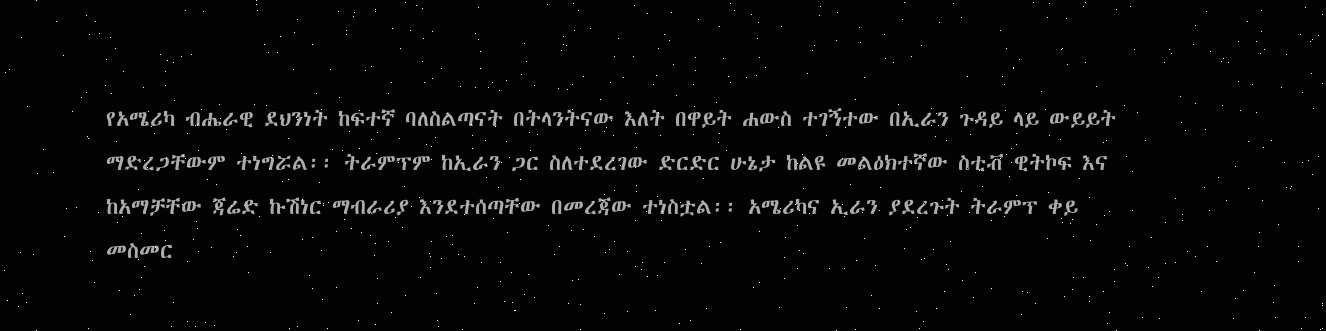የአሜሪካ ብሔራዊ ደህንነት ከፍተኛ ባለስልጣናት በትላንትናው እለት በዋይት ሐውስ ተገኝተው በኢራን ጉዳይ ላይ ውይይት ማድረጋቸውም ተነግሯል፡፡ ትራምፕም ከኢራን ጋር ስለተደረገው ድርድር ሁኔታ ከልዩ መልዕክተኛው ስቲቭ ዊትኮፍ እና ከአማቻቸው ጃሬድ ኩሽነር ማብራሪያ እንደተሰጣቸው በመረጃው ተነስቷል፡፡ አሜሪካና ኢራን ያደረጉት ትራምፕ ቀይ መስመር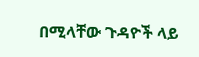በሚላቸው ጉዳዮች ላይ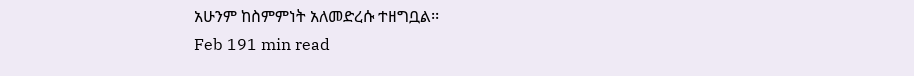አሁንም ከስምምነት አለመድረሱ ተዘግቧል፡፡
Feb 191 min read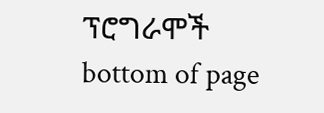ፕሮግራሞች
bottom of page